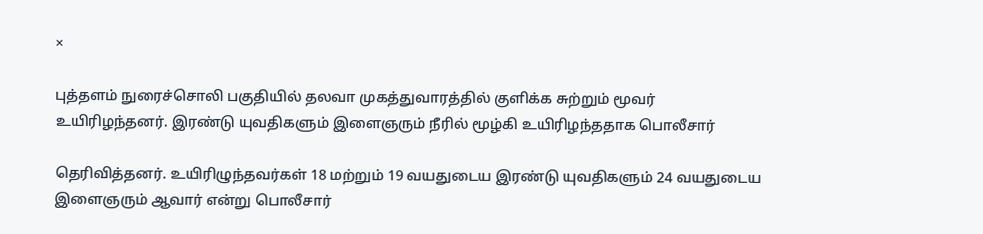×

புத்தளம் நுரைச்சொலி பகுதியில் தலவா முகத்துவாரத்தில் குளிக்க சுற்றும் மூவர் உயிரிழந்தனர். இரண்டு யுவதிகளும் இளைஞரும் நீரில் மூழ்கி உயிரிழந்ததாக பொலீசார்

தெரிவித்தனர். உயிரிழுந்தவர்கள் 18 மற்றும் 19 வயதுடைய இரண்டு யுவதிகளும் 24 வயதுடைய இளைஞரும் ஆவார் என்று பொலீசார்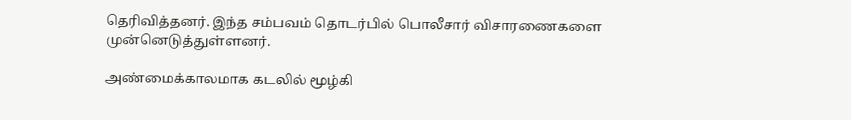தெரிவித்தனர். இந்த சம்பவம் தொடர்பில் பொலீசார் விசாரணைகளை முன்னெடுத்துள்ளனர்.

அண்மைக்காலமாக கடலில் மூழ்கி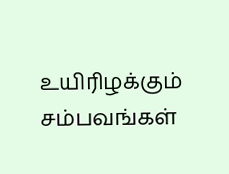உயிரிழக்கும் சம்பவங்கள்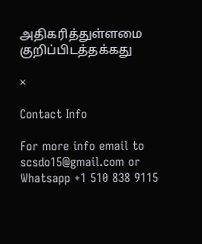அதிகரித்துள்ளமை குறிப்பிடத்தக்கது

×

Contact Info

For more info email to scsdo15@gmail.com or Whatsapp +1 510 838 9115